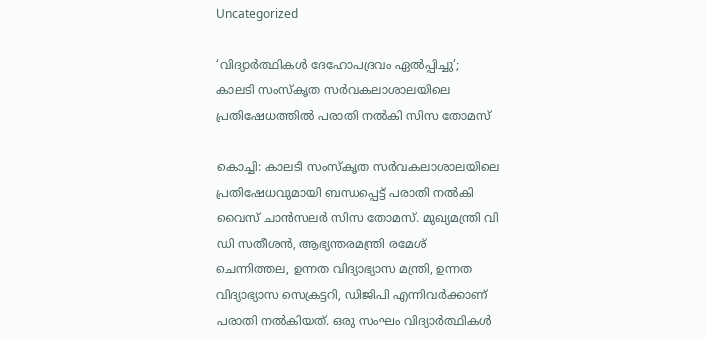Uncategorized

‘വിദ്യാർത്ഥികൾ ദേഹോപദ്രവം ഏൽപ്പിച്ചു’; കാലടി സംസ്‌കൃത സർവകലാശാലയിലെ പ്രതിഷേധത്തിൽ പരാതി നൽകി സിസ തോമസ്

കൊച്ചി: കാലടി സംസ്‌കൃത സര്‍വകലാശാലയിലെ പ്രതിഷേധവുമായി ബന്ധപ്പെട്ട് പരാതി നല്‍കി വൈസ് ചാന്‍സലര്‍ സിസ തോമസ്. മുഖ്യമന്ത്രി വി ഡി സതീശന്‍, ആഭ്യന്തരമന്ത്രി രമേശ് ചെന്നിത്തല, ഉന്നത വിദ്യാഭ്യാസ മന്ത്രി, ഉന്നത വിദ്യാഭ്യാസ സെക്രട്ടറി, ഡിജിപി എന്നിവര്‍ക്കാണ് പരാതി നല്‍കിയത്. ഒരു സംഘം വിദ്യാര്‍ത്ഥികള്‍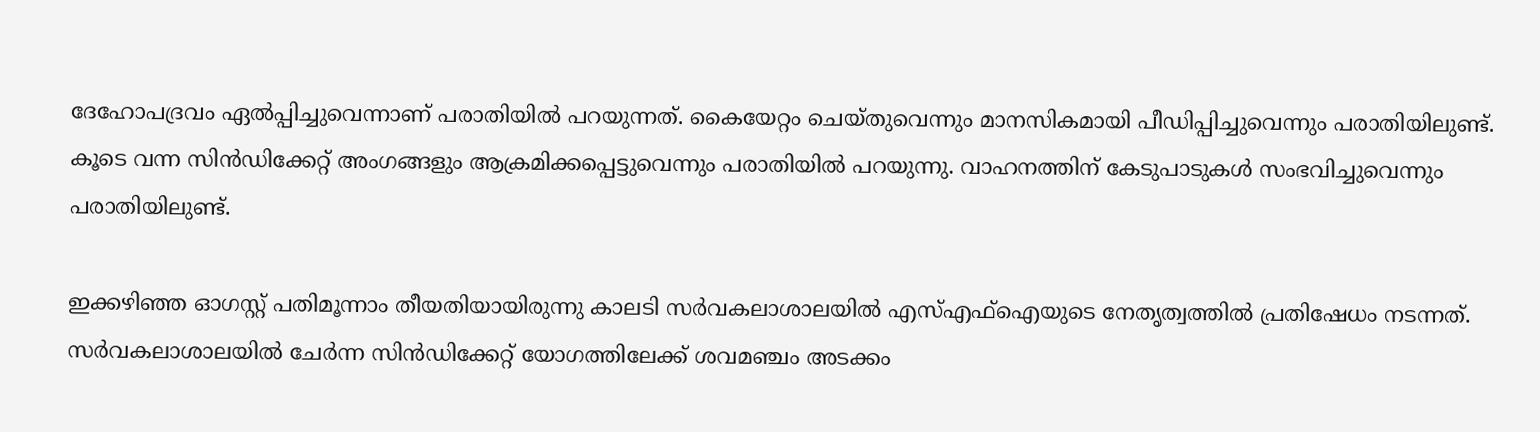ദേഹോപദ്രവം ഏല്‍പ്പിച്ചുവെന്നാണ് പരാതിയില്‍ പറയുന്നത്. കൈയേറ്റം ചെയ്തുവെന്നും മാനസികമായി പീഡിപ്പിച്ചുവെന്നും പരാതിയിലുണ്ട്. കൂടെ വന്ന സിന്‍ഡിക്കേറ്റ് അംഗങ്ങളും ആക്രമിക്കപ്പെട്ടുവെന്നും പരാതിയില്‍ പറയുന്നു. വാഹനത്തിന് കേടുപാടുകള്‍ സംഭവിച്ചുവെന്നും പരാതിയിലുണ്ട്.

ഇക്കഴിഞ്ഞ ഓഗസ്റ്റ് പതിമൂന്നാം തീയതിയായിരുന്നു കാലടി സര്‍വകലാശാലയില്‍ എസ്എഫ്‌ഐയുടെ നേതൃത്വത്തില്‍ പ്രതിഷേധം നടന്നത്. സര്‍വകലാശാലയില്‍ ചേര്‍ന്ന സിന്‍ഡിക്കേറ്റ് യോഗത്തിലേക്ക് ശവമഞ്ചം അടക്കം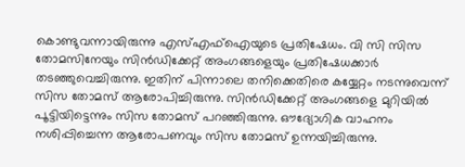കൊണ്ടുവന്നായിരുന്നു എസ്എഫ്‌ഐയുടെ പ്രതിഷേധം. വി സി സിസ തോമസിനേയും സിന്‍ഡിക്കേറ്റ് അംഗങ്ങളെയും പ്രതിഷേധക്കാര്‍ തടഞ്ഞുവെച്ചിരുന്നു. ഇതിന് പിന്നാലെ തനിക്കെതിരെ കയ്യേറ്റം നടന്നുവെന്ന് സിസ തോമസ് ആരോപിച്ചിരുന്നു. സിന്‍ഡിക്കേറ്റ് അംഗങ്ങളെ മുറിയില്‍ പൂട്ടിയിട്ടെന്നും സിസ തോമസ് പറഞ്ഞിരുന്നു. ഔദ്യോഗിക വാഹനം നശിപ്പിച്ചെന്ന ആരോപണവും സിസ തോമസ് ഉന്നയിച്ചിരുന്നു.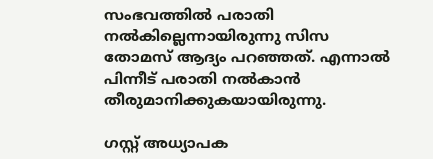സംഭവത്തില്‍ പരാതി നല്‍കില്ലെന്നായിരുന്നു സിസ തോമസ് ആദ്യം പറഞ്ഞത്. എന്നാല്‍ പിന്നീട് പരാതി നല്‍കാന്‍ തീരുമാനിക്കുകയായിരുന്നു.

ഗസ്റ്റ് അധ്യാപക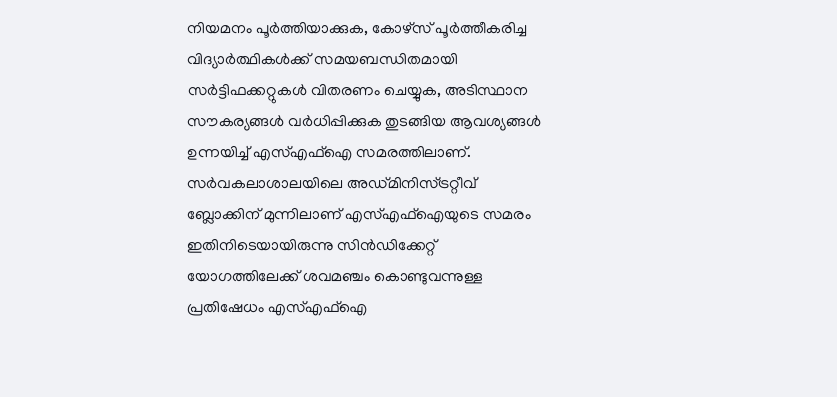നിയമനം പൂര്‍ത്തിയാക്കുക, കോഴ്‌സ് പൂര്‍ത്തീകരിച്ച വിദ്യാര്‍ത്ഥികള്‍ക്ക് സമയബന്ധിതമായി സര്‍ട്ടിഫക്കറ്റുകള്‍ വിതരണം ചെയ്യുക, അടിസ്ഥാന സൗകര്യങ്ങള്‍ വര്‍ധിപ്പിക്കുക തുടങ്ങിയ ആവശ്യങ്ങള്‍ ഉന്നയിച്ച് എസ്എഫ്‌ഐ സമരത്തിലാണ്. സര്‍വകലാശാലയിലെ അഡ്മിനിസ്ട്രറ്റീവ് ബ്ലോക്കിന് മുന്നിലാണ് എസ്എഫ്‌ഐയുടെ സമരം ഇതിനിടെയായിരുന്നു സിന്‍ഡിക്കേറ്റ് യോഗത്തിലേക്ക് ശവമഞ്ചം കൊണ്ടുവന്നുള്ള പ്രതിഷേധം എസ്എഫ്‌ഐ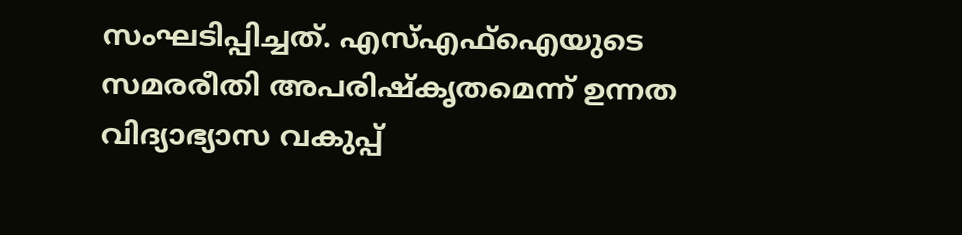സംഘടിപ്പിച്ചത്. എസ്എഫ്‌ഐയുടെ സമരരീതി അപരിഷ്‌കൃതമെന്ന് ഉന്നത വിദ്യാഭ്യാസ വകുപ്പ്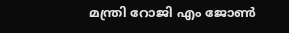മന്ത്രി റോജി എം ജോണ്‍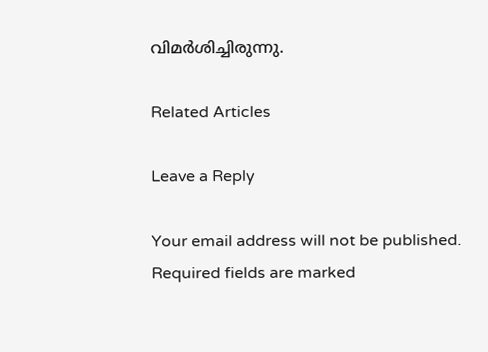വിമര്‍ശിച്ചിരുന്നു.

Related Articles

Leave a Reply

Your email address will not be published. Required fields are marked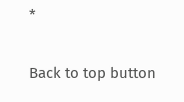*

Back to top button